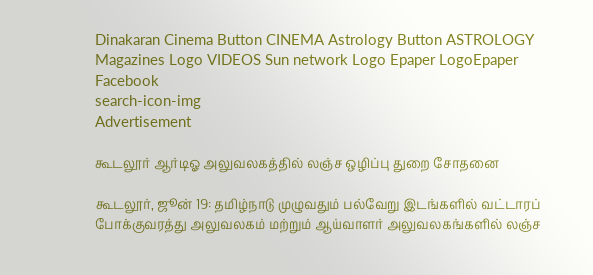Dinakaran Cinema Button CINEMA Astrology Button ASTROLOGY  Magazines Logo VIDEOS Sun network Logo Epaper LogoEpaper Facebook
search-icon-img
Advertisement

கூடலூர் ஆர்டிஓ அலுவலகத்தில் லஞ்ச ஒழிப்பு துறை சோதனை

கூடலூர், ஜூன் 19: தமிழ்நாடு முழுவதும் பல்வேறு இடங்களில் வட்டாரப் போக்குவரத்து அலுவலகம் மற்றும் ஆய்வாளர் அலுவலகங்களில் லஞ்ச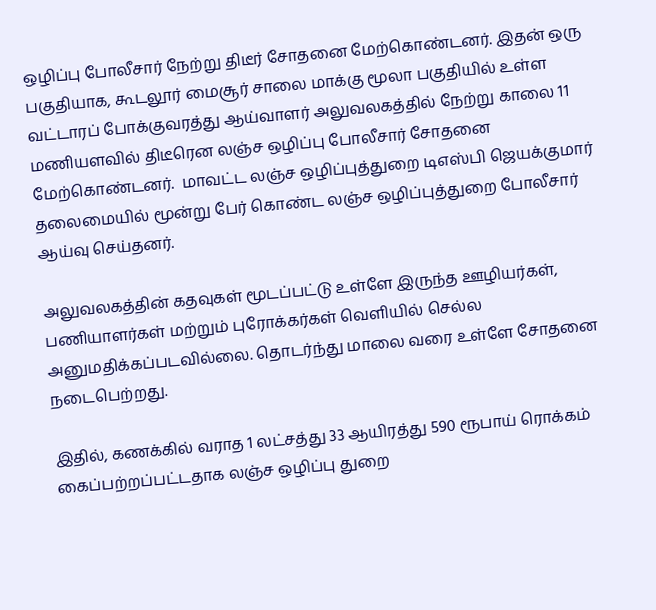ஒழிப்பு போலீசார் நேற்று திடீர் சோதனை மேற்கொண்டனர். இதன் ஒரு பகுதியாக, கூடலூர் மைசூர் சாலை மாக்கு மூலா பகுதியில் உள்ள வட்டாரப் போக்குவரத்து ஆய்வாளர் அலுவலகத்தில் நேற்று காலை 11 மணியளவில் திடீரென லஞ்ச ஒழிப்பு போலீசார் சோதனை மேற்கொண்டனர்.  மாவட்ட லஞ்ச ஒழிப்புத்துறை டிஎஸ்பி ஜெயக்குமார் தலைமையில் மூன்று பேர் கொண்ட லஞ்ச ஒழிப்புத்துறை போலீசார் ஆய்வு செய்தனர்.

அலுவலகத்தின் கதவுகள் மூடப்பட்டு உள்ளே இருந்த ஊழியர்கள், பணியாளர்கள் மற்றும் புரோக்கர்கள் வெளியில் செல்ல அனுமதிக்கப்படவில்லை. தொடர்ந்து மாலை வரை உள்ளே சோதனை நடைபெற்றது.

இதில், கணக்கில் வராத 1 லட்சத்து 33 ஆயிரத்து 590 ரூபாய் ரொக்கம் கைப்பற்றப்பட்டதாக லஞ்ச ஒழிப்பு துறை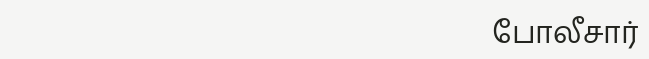போலீசார்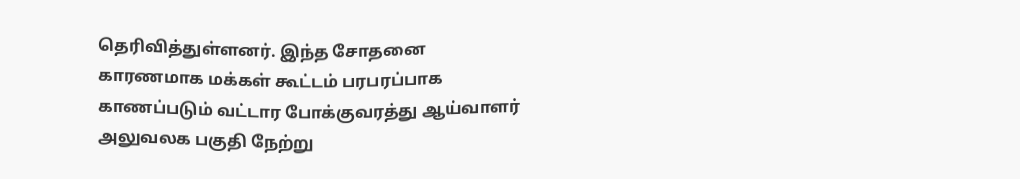தெரிவித்துள்ளனர். இந்த சோதனை காரணமாக மக்கள் கூட்டம் பரபரப்பாக காணப்படும் வட்டார போக்குவரத்து ஆய்வாளர் அலுவலக பகுதி நேற்று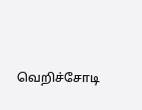வெறிச்சோடி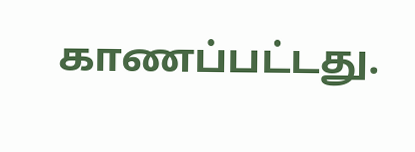காணப்பட்டது.